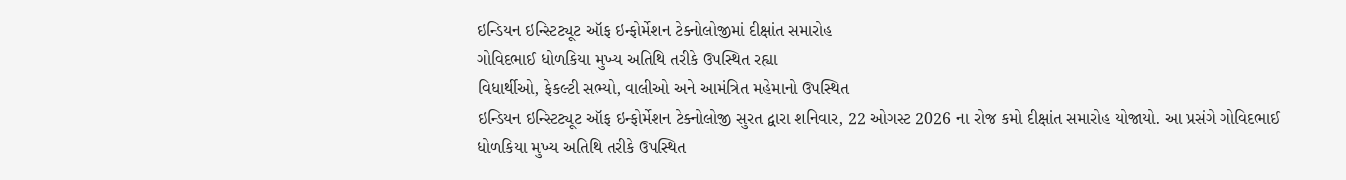ઇન્ડિયન ઇન્સ્ટિટ્યૂટ ઑફ ઇન્ફોર્મેશન ટેક્નોલોજીમાં દીક્ષાંત સમારોહ
ગોવિદભાઈ ધોળકિયા મુખ્ય અતિથિ તરીકે ઉપસ્થિત રહ્યા
વિધાર્થીઓ, ફેકલ્ટી સભ્યો, વાલીઓ અને આમંત્રિત મહેમાનો ઉપસ્થિત
ઇન્ડિયન ઇન્સ્ટિટ્યૂટ ઑફ ઇન્ફોર્મેશન ટેક્નોલોજી સુરત દ્વારા શનિવાર, 22 ઓગસ્ટ 2026 ના રોજ કમો દીક્ષાંત સમારોહ યોજાયો. આ પ્રસંગે ગોવિદભાઈ ધોળકિયા મુખ્ય અતિથિ તરીકે ઉપસ્થિત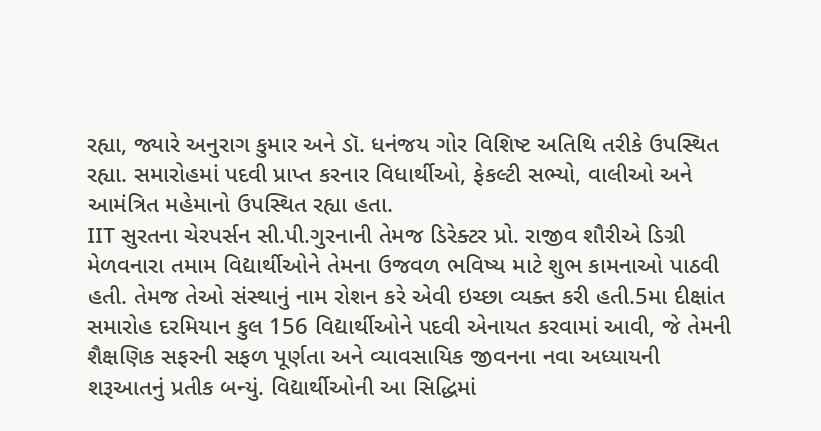રહ્યા, જ્યારે અનુરાગ કુમાર અને ડૉ. ધનંજય ગોર વિશિષ્ટ અતિથિ તરીકે ઉપસ્થિત રહ્યા. સમારોહમાં પદવી પ્રાપ્ત કરનાર વિધાર્થીઓ, ફેકલ્ટી સભ્યો, વાલીઓ અને આમંત્રિત મહેમાનો ઉપસ્થિત રહ્યા હતા.
IIT સુરતના ચેરપર્સન સી.પી.ગુરનાની તેમજ ડિરેક્ટર પ્રો. રાજીવ શૌરીએ ડિગ્રી મેળવનારા તમામ વિદ્યાર્થીઓને તેમના ઉજવળ ભવિષ્ય માટે શુભ કામનાઓ પાઠવી હતી. તેમજ તેઓ સંસ્થાનું નામ રોશન કરે એવી ઇચ્છા વ્યક્ત કરી હતી.5મા દીક્ષાંત સમારોહ દરમિયાન કુલ 156 વિદ્યાર્થીઓને પદવી એનાયત કરવામાં આવી, જે તેમની શૈક્ષણિક સફરની સફળ પૂર્ણતા અને વ્યાવસાયિક જીવનના નવા અધ્યાયની શરૂઆતનું પ્રતીક બન્યું. વિદ્યાર્થીઓની આ સિદ્ધિમાં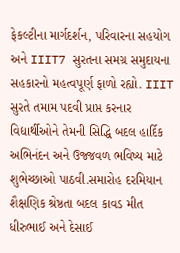ફેકલ્ટીના માર્ગદર્શન, પરિવારના સહયોગ અને IIIT7 સુરતના સમગ્ર સમુદાયના સહકારનો મહત્વપૂર્ણ ફાળો રહ્યો. IIIT સુરતે તમામ પદવી પ્રાપ્ત કરનાર વિદ્યાર્થીઓને તેમની સિદ્ધિ બદલ હાર્દિક અભિનંદન અને ઉજ્જવળ ભવિષ્ય માટે શુભેચ્છાઓ પાઠવી.સમારોહ દરમિયાન શૈક્ષણિક શ્રેષ્ઠતા બદલ કાવડ મીત ધીરુભાઈ અને દેસાઈ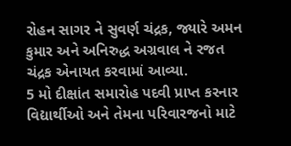રોહન સાગર ને સુવર્ણ ચંદ્રક, જ્યારે અમન કુમાર અને અનિરુદ્ધ અગ્રવાલ ને રજત ચંદ્રક એનાયત કરવામાં આવ્યા.
5 મો દીક્ષાંત સમારોહ પદવી પ્રાપ્ત કરનાર વિદ્યાર્થીઓ અને તેમના પરિવારજનો માટે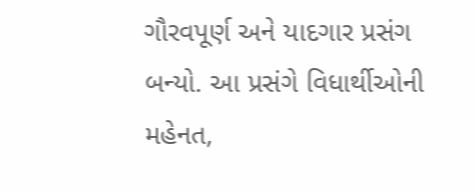ગૌરવપૂર્ણ અને યાદગાર પ્રસંગ બન્યો. આ પ્રસંગે વિધાર્થીઓની મહેનત,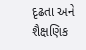દૃઢતા અને શૈક્ષણિક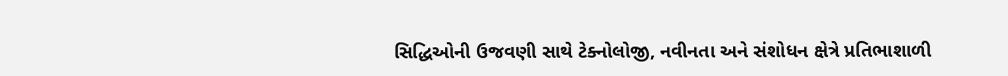સિદ્ધિઓની ઉજવણી સાથે ટેક્નોલોજી, નવીનતા અને સંશોધન ક્ષેત્રે પ્રતિભાશાળી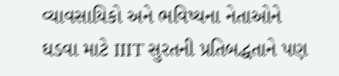વ્યાવસાયિકો અને ભવિષ્યના નેતાઓને ઘડવા માટે IIIT સુરતની પ્રતિબદ્ધતાને પણ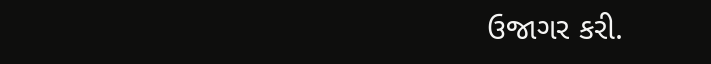ઉજાગર કરી.